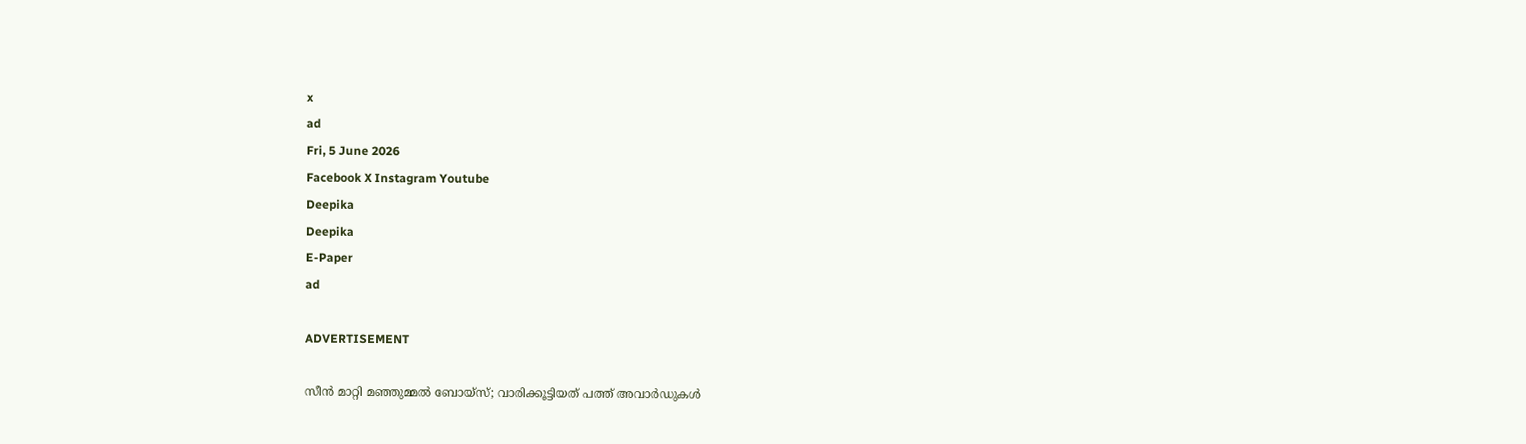x
ad
Fri, 5 June 2026
Facebook X Instagram Youtube
Deepika
Deepika
E-Paper
ad

ADVERTISEMENT

സീൻ മാറ്റി മഞ്ഞുമ്മൽ ബോയ്സ്; വാരിക്കൂട്ടിയത് പത്ത് അവാർഡുകൾ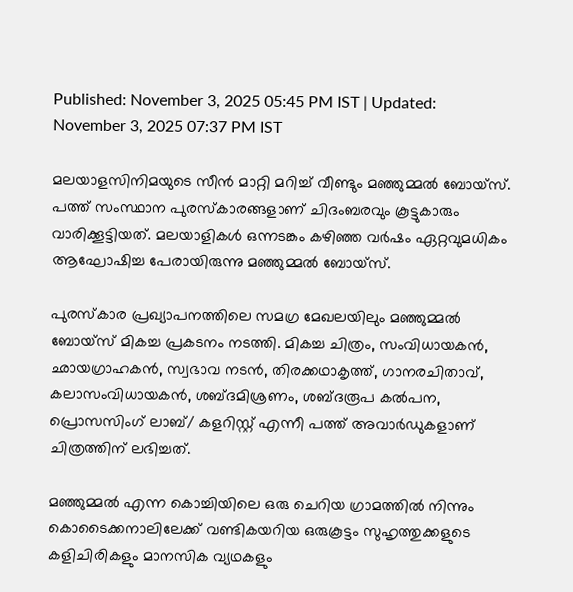Published: November 3, 2025 05:45 PM IST | Updated: November 3, 2025 07:37 PM IST

മലയാളസിനിമയുടെ സീൻ മാറ്റി മറിച്ച് വീണ്ടും മഞ്ഞുമ്മൽ ബോയ്സ്. പത്ത് സംസ്ഥാന പുരസ്കാരങ്ങളാണ് ചിദംബരവും കൂട്ടുകാരും വാരിക്കൂട്ടിയത്. മലയാളികൾ ഒന്നടങ്കം കഴിഞ്ഞ വർഷം ഏറ്റവുമധികം ആഘോഷിച്ച പേരായിരുന്നു മഞ്ഞുമ്മൽ ബോയ്സ്.

പുരസ്‌കാര പ്രഖ്യാപനത്തിലെ സമഗ്ര മേഖലയിലും മഞ്ഞുമ്മൽ ബോയ്സ് മികച്ച പ്രകടനം നടത്തി. മികച്ച ചിത്രം, സംവിധായകൻ, ഛായഗ്രാഹകൻ, സ്വഭാവ നടൻ, തിരക്കഥാകൃത്ത്, ഗാനരചിതാവ്, കലാസംവിധായകൻ, ശബ്ദമിശ്രണം, ശബ്ദരൂപ കൽപന, പ്രൊസസിംഗ് ലാബ്/ കളറിസ്റ്റ് എന്നീ പത്ത് അവാർഡുകളാണ് ചിത്രത്തിന് ലഭിച്ചത്.

മഞ്ഞുമ്മൽ എന്ന കൊച്ചിയിലെ ഒരു ചെറിയ ഗ്രാമത്തിൽ നിന്നും കൊടൈക്കനാലിലേക്ക് വണ്ടികയറിയ ഒരുകൂട്ടം സുഹൃത്തുക്കളുടെ കളിചിരികളും മാനസിക വ്യഥകളും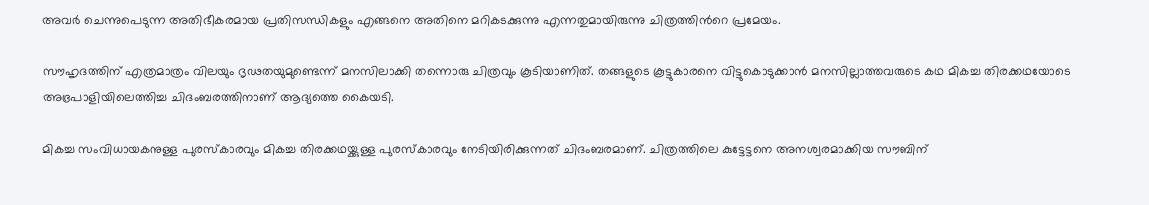അവർ ചെന്നുപെടുന്ന അതിഭീകരമായ പ്രതിസന്ധികളും എങ്ങനെ അതിനെ മറികടക്കുന്നു എന്നതുമായിരുന്നു ചിത്രത്തിന്‍റെ പ്രമേയം.

സൗഹൃദത്തിന് എത്രമാത്രം വിലയും ദൃഢതയുമുണ്ടെന്ന് മനസിലാക്കി തന്നൊരു ചിത്രവും കൂടിയാണിത്. തങ്ങളുടെ കൂട്ടുകാരനെ വിട്ടുകൊടുക്കാൻ മനസില്ലാത്തവരുടെ കഥ മികച്ച തിരക്കഥയോടെ അഭ്രപാളിയിലെത്തിച്ച ചിദംബരത്തിനാണ് ആദ്യത്തെ കൈയടി.

മികച്ച സംവിധായകനുള്ള പുരസ്‌കാരവും മികച്ച തിരക്കഥയ്ക്കുള്ള പുരസ്‌കാരവും നേടിയിരിക്കുന്നത് ചിദംബരമാണ്. ചിത്രത്തിലെ കുട്ടേട്ടനെ അനശ്വരമാക്കിയ സൗബിന്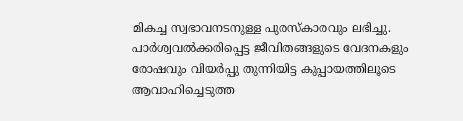മികച്ച സ്വഭാവനടനുള്ള പുരസ്കാരവും ലഭിച്ചു. പാർശ്വവൽക്കരിപ്പെട്ട ജീവിതങ്ങളുടെ വേദനകളും രോഷവും വിയർപ്പു തുന്നിയിട്ട കുപ്പായത്തിലൂടെ ആവാഹിച്ചെടുത്ത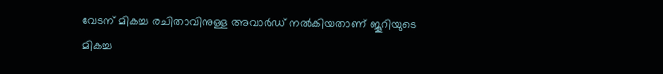വേടന് മികച്ച രചിതാവിനുള്ള അവാർഡ് നൽകിയതാണ് ജൂറിയുടെ മികച്ച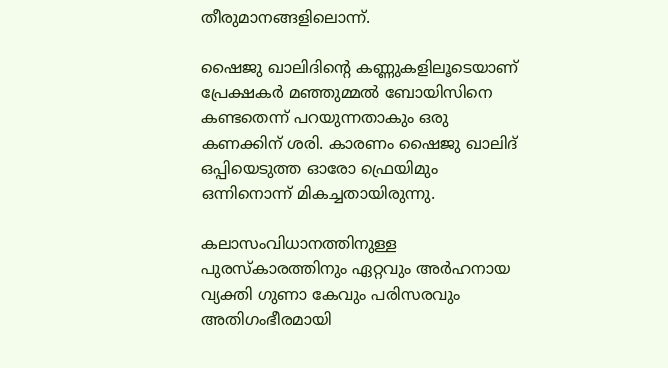തീരുമാനങ്ങളിലൊന്ന്.

ഷൈജു ഖാലിദിന്‍റെ കണ്ണുകളിലൂടെയാണ് പ്രേക്ഷകർ മഞ്ഞുമ്മൽ ബോയിസിനെ കണ്ടതെന്ന് പറയുന്നതാകും ഒരു കണക്കിന് ശരി. കാരണം ഷൈജു ഖാലിദ് ഒപ്പിയെടുത്ത ഓരോ ഫ്രെയിമും ഒന്നിനൊന്ന് മികച്ചതായിരുന്നു.

കലാസംവിധാനത്തിനുള്ള പുരസ്കാരത്തിനും ഏറ്റവും അർഹനായ വ്യക്തി ഗുണാ കേവും പരിസരവും അതിഗംഭീരമായി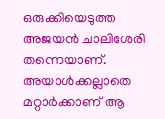ഒരുക്കിയെടുത്ത അജയൻ ചാലിശേരി തന്നെയാണ്. അയാൾക്കല്ലാതെ മറ്റാർക്കാണ് ആ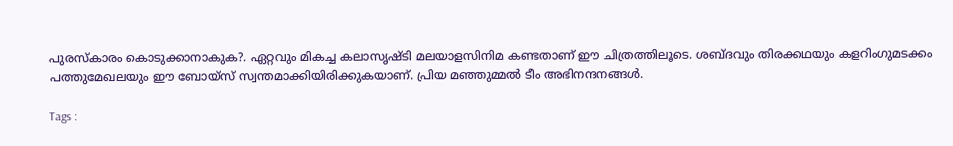പുരസ്കാരം കൊടുക്കാനാകുക?. ഏറ്റവും മികച്ച കലാസൃഷ്ടി മലയാളസിനിമ കണ്ടതാണ് ഈ ചിത്രത്തിലൂടെ. ശബ്ദവും തിരക്കഥയും കളറിംഗുമടക്കം പത്തുമേഖലയും ഈ ബോയ്സ് സ്വന്തമാക്കിയിരിക്കുകയാണ്. പ്രിയ മഞ്ഞുമ്മൽ ടീം അഭിനന്ദനങ്ങൾ.

Tags :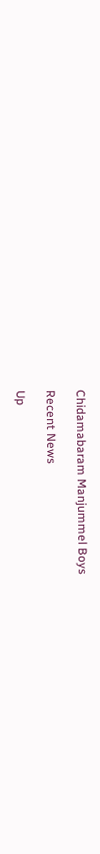Chidamabaram Manjummel Boys

Recent News

Up